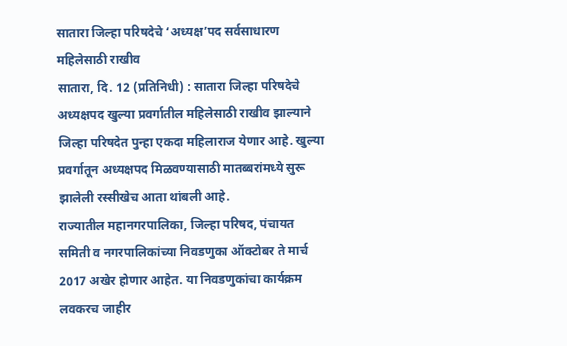सातारा जिल्हा परिषदेचे ‘अध्यक्ष’पद सर्वसाधारण महिलेसाठी राखीव
सातारा, दि. 12 (प्रतिनिधी) : सातारा जिल्हा परिषदेचे अध्यक्षपद खुल्या प्रवर्गातील महिलेसाठी राखीव झाल्याने जिल्हा परिषदेत पुन्हा एकदा महिलाराज येणार आहे. खुल्या प्रवर्गातून अध्यक्षपद मिळवण्यासाठी मातब्बरांमध्ये सुरू झालेली रस्सीखेच आता थांबली आहे.
राज्यातील महानगरपालिका, जिल्हा परिषद, पंचायत समिती व नगरपालिकांच्या निवडणुका ऑक्टोबर ते मार्च 2017 अखेर होणार आहेत. या निवडणुकांचा कार्यक्रम लवकरच जाहीर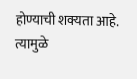होण्याची शक्यता आहे. त्यामुळे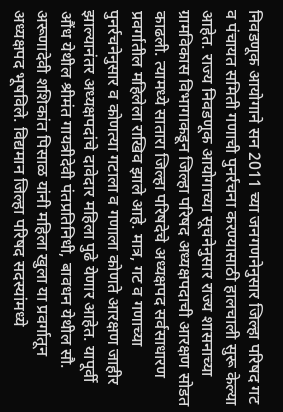निवडणूक आयोगाने सन 2011 च्या जनगणनेनुसार जिल्हा परिषद गट व पंचायत समिती गणाची पुनर्रचना करण्यासाठी हालचाली सुरू केल्या आहेत. राज्य निवडणूक आयोगाच्या सूचनेनुसार राज्य शासनाच्या ग्रामविकास विभागाकडून जिल्हा परिषद अध्यक्षपदाची आरक्षण सोडत काढली. त्यामध्ये सातारा जिल्हा परिषदेचे अध्यक्षपद सर्वसाधारण प्रवर्गातील महिलेला राखिव झाले आहे. मात्र, गट व गणाच्या पुनर्रचनेनुसार व कोणत्या गटाला व गणाला कोणते आरक्षण जाहीर झाल्यानंतर अध्यक्षपदांचे दावेदार महिला पुढे येणार आहेत. यापूर्वी औंध येथील श्रीमंत गायत्रीदेवी पंतप्रतिनिधी, बावधन येथील सौ. अरूणादेवी शशिकांत पिसाळ यांनी महिला खुला या प्रवर्गातून अध्यक्षपद भूषविले. विद्यमान जिल्हा परिषद सदस्यांमध्ये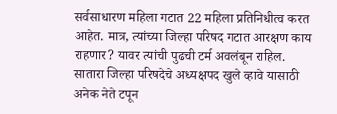सर्वसाधारण महिला गटात 22 महिला प्रतिनिधीत्व करत आहेत. मात्र, त्यांच्या जिल्हा परिषद गटात आरक्षण काय राहणार? यावर त्यांची पुढची टर्म अवलंबून राहिल. सातारा जिल्हा परिषदेचे अध्यक्षपद खुले व्हावे यासाठी अनेक नेते टपून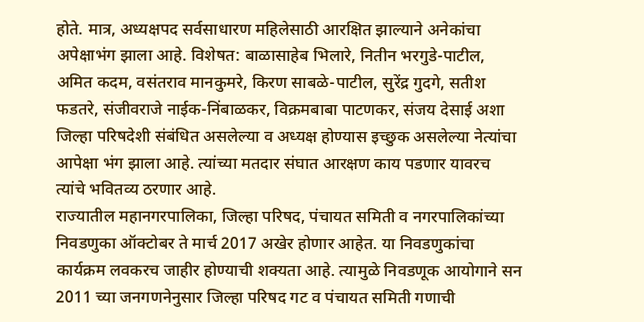होते. मात्र, अध्यक्षपद सर्वसाधारण महिलेसाठी आरक्षित झाल्याने अनेकांचा अपेक्षाभंग झाला आहे. विशेषत: बाळासाहेब भिलारे, नितीन भरगुडे-पाटील, अमित कदम, वसंतराव मानकुमरे, किरण साबळे-पाटील, सुरेंद्र गुदगे, सतीश फडतरे, संजीवराजे नाईक-निंबाळकर, विक्रमबाबा पाटणकर, संजय देसाई अशा जिल्हा परिषदेशी संबंधित असलेल्या व अध्यक्ष होण्यास इच्छुक असलेल्या नेत्यांचा आपेक्षा भंग झाला आहे. त्यांच्या मतदार संघात आरक्षण काय पडणार यावरच त्यांचे भवितव्य ठरणार आहे.
राज्यातील महानगरपालिका, जिल्हा परिषद, पंचायत समिती व नगरपालिकांच्या निवडणुका ऑक्टोबर ते मार्च 2017 अखेर होणार आहेत. या निवडणुकांचा कार्यक्रम लवकरच जाहीर होण्याची शक्यता आहे. त्यामुळे निवडणूक आयोगाने सन 2011 च्या जनगणनेनुसार जिल्हा परिषद गट व पंचायत समिती गणाची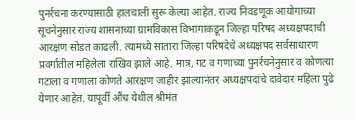पुनर्रचना करण्यासाठी हालचाली सुरू केल्या आहेत. राज्य निवडणूक आयोगाच्या सूचनेनुसार राज्य शासनाच्या ग्रामविकास विभागाकडून जिल्हा परिषद अध्यक्षपदाची आरक्षण सोडत काढली. त्यामध्ये सातारा जिल्हा परिषदेचे अध्यक्षपद सर्वसाधारण प्रवर्गातील महिलेला राखिव झाले आहे. मात्र, गट व गणाच्या पुनर्रचनेनुसार व कोणत्या गटाला व गणाला कोणते आरक्षण जाहीर झाल्यानंतर अध्यक्षपदांचे दावेदार महिला पुढे येणार आहेत. यापूर्वी औंध येथील श्रीमंत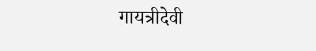गायत्रीदेवी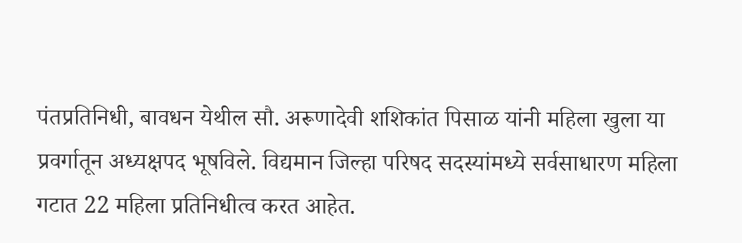पंतप्रतिनिधी, बावधन येथील सौ. अरूणादेवी शशिकांत पिसाळ यांनी महिला खुला या प्रवर्गातून अध्यक्षपद भूषविले. विद्यमान जिल्हा परिषद सदस्यांमध्ये सर्वसाधारण महिला गटात 22 महिला प्रतिनिधीत्व करत आहेत.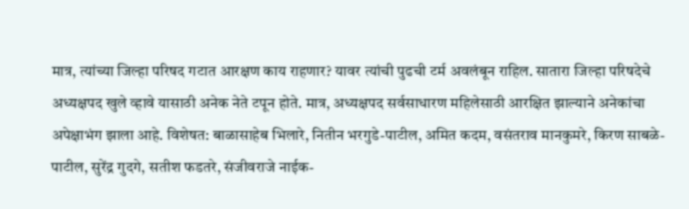मात्र, त्यांच्या जिल्हा परिषद गटात आरक्षण काय राहणार? यावर त्यांची पुढची टर्म अवलंबून राहिल. सातारा जिल्हा परिषदेचे अध्यक्षपद खुले व्हावे यासाठी अनेक नेते टपून होते. मात्र, अध्यक्षपद सर्वसाधारण महिलेसाठी आरक्षित झाल्याने अनेकांचा अपेक्षाभंग झाला आहे. विशेषत: बाळासाहेब भिलारे, नितीन भरगुडे-पाटील, अमित कदम, वसंतराव मानकुमरे, किरण साबळे-पाटील, सुरेंद्र गुदगे, सतीश फडतरे, संजीवराजे नाईक-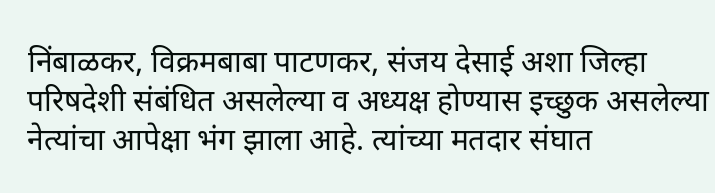निंबाळकर, विक्रमबाबा पाटणकर, संजय देसाई अशा जिल्हा परिषदेशी संबंधित असलेल्या व अध्यक्ष होण्यास इच्छुक असलेल्या नेत्यांचा आपेक्षा भंग झाला आहे. त्यांच्या मतदार संघात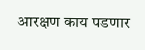आरक्षण काय पडणार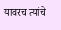यावरच त्यांचे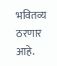भवितव्य ठरणार आहे.